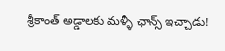శ్రీకాంత్‌ అడ్డాలకు మళ్ళీ ఛాన్స్ ఇచ్చాడు!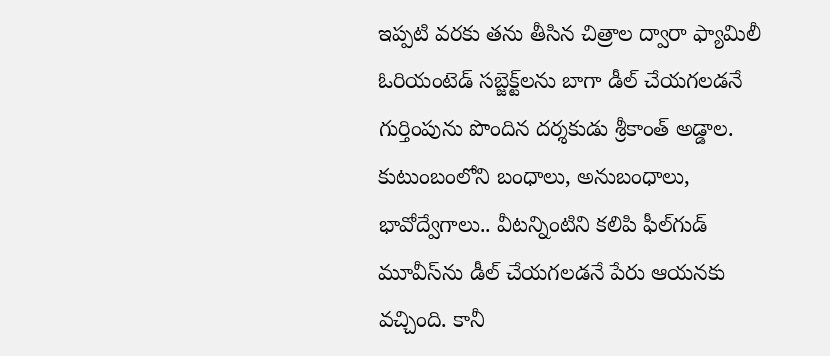ఇప్పటి వరకు తను తీసిన చిత్రాల ద్వారా ఫ్యామిలీ ఓరియంటెడ్‌ సబ్జెక్ట్‌లను బాగా డీల్‌ చేయగలడనే గుర్తింపును పొందిన దర్శకుడు శ్రీకాంత్‌ అడ్డాల. కుటుంబంలోని బంధాలు, అనుబంధాలు, భావోద్వేగాలు.. వీటన్నింటిని కలిపి ఫీల్‌గుడ్‌ మూవీస్‌ను డీల్‌ చేయగలడనే పేరు ఆయనకు వచ్చింది. కానీ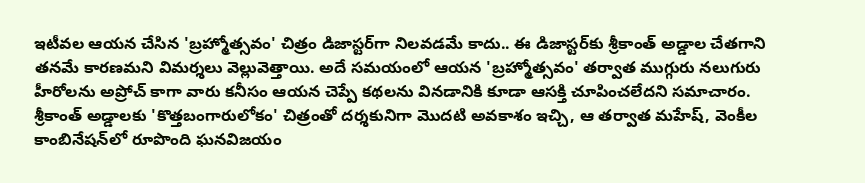ఇటీవల ఆయన చేసిన 'బ్రహ్మోత్సవం' చిత్రం డిజాస్టర్‌గా నిలవడమే కాదు.. ఈ డిజాస్టర్‌కు శ్రీకాంత్‌ అడ్డాల చేతగాని తనమే కారణమని విమర్శలు వెల్లువెత్తాయి. అదే సమయంలో ఆయన 'బ్రహ్మోత్సవం' తర్వాత ముగ్గురు నలుగురు హీరోలను అప్రోచ్‌ కాగా వారు కనీసం ఆయన చెప్పే కథలను వినడానికి కూడా ఆసక్తి చూపించలేదని సమాచారం. శ్రీకాంత్‌ అడ్డాలకు 'కొత్తబంగారులోకం' చిత్రంతో దర్శకునిగా మొదటి అవకాశం ఇచ్చి, ఆ తర్వాత మహేష్‌, వెంకీల కాంబినేషన్‌లో రూపొంది ఘనవిజయం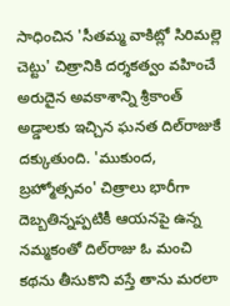సాధించిన 'సీతమ్మ వాకిట్లో సిరిమల్లె చెట్టు' చిత్రానికి దర్శకత్వం వహించే అరుదైన అవకాశాన్ని శ్రీకాంత్‌ అడ్డాలకు ఇచ్చిన ఘనత దిల్‌రాజుకే దక్కుతుంది. 'ముకుంద, బ్రహ్మోత్సవం' చిత్రాలు భారీగా దెబ్బతిన్నప్పటికీ ఆయనపై ఉన్న నమ్మకంతో దిల్‌రాజు ఓ మంచి కథను తీసుకొని వస్తే తాను మరలా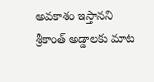అవకాశం ఇస్తానని శ్రీకాంత్‌ అడ్డాలకు మాట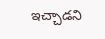ఇచ్చాడని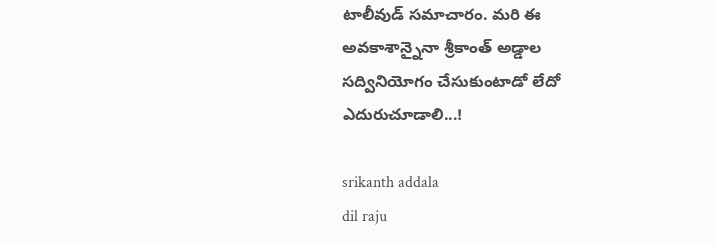టాలీవుడ్‌ సమాచారం. మరి ఈ అవకాశాన్నైనా శ్రీకాంత్‌ అడ్డాల సద్వినియోగం చేసుకుంటాడో లేదో ఎదురుచూడాలి...!

srikanth addala
dil raju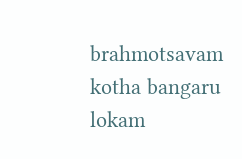brahmotsavam
kotha bangaru lokam